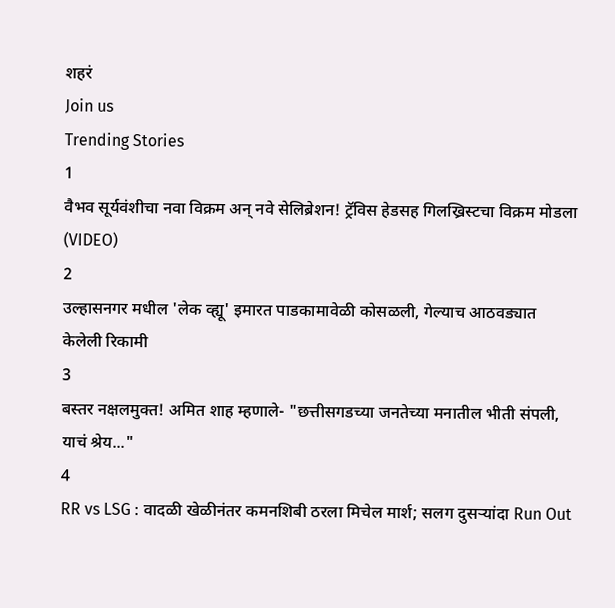शहरं
Join us
Trending Stories
1
वैभव सूर्यवंशीचा नवा विक्रम अन् नवे सेलिब्रेशन! ट्रॅविस हेडसह गिलख्रिस्टचा विक्रम मोडला (VIDEO)
2
उल्हासनगर मधील 'लेक व्ह्यू' इमारत पाडकामावेळी कोसळली, गेल्याच आठवड्यात केलेली रिकामी
3
बस्तर नक्षलमुक्त! अमित शाह म्हणाले- "छत्तीसगडच्या जनतेच्या मनातील भीती संपली, याचं श्रेय..."
4
RR vs LSG : वादळी खेळीनंतर कमनशिबी ठरला मिचेल मार्श; सलग दुसऱ्यांदा Run Out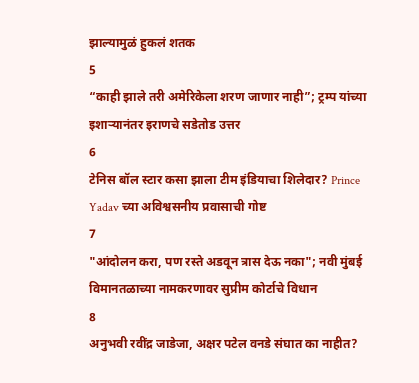झाल्यामुळं हुकलं शतक
5
“काही झाले तरी अमेरिकेला शरण जाणार नाही”; ट्रम्प यांच्या इशाऱ्यानंतर इराणचे सडेतोड उत्तर
6
टेनिस बॉल स्टार कसा झाला टीम इंडियाचा शिलेदार? Prince Yadav च्या अविश्वसनीय प्रवासाची गोष्ट
7
"आंदोलन करा, पण रस्ते अडवून त्रास देऊ नका"; नवी मुंबई विमानतळाच्या नामकरणावर सुप्रीम कोर्टाचे विधान
8
अनुभवी रवींद्र जाडेजा, अक्षर पटेल वनडे संघात का नाहीत?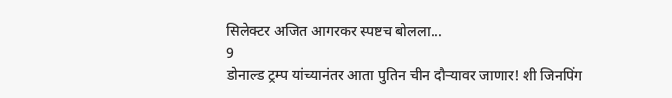सिलेक्टर अजित आगरकर स्पष्टच बोलला...
9
डोनाल्ड ट्रम्प यांच्यानंतर आता पुतिन चीन दौऱ्यावर जाणार! शी जिनपिंग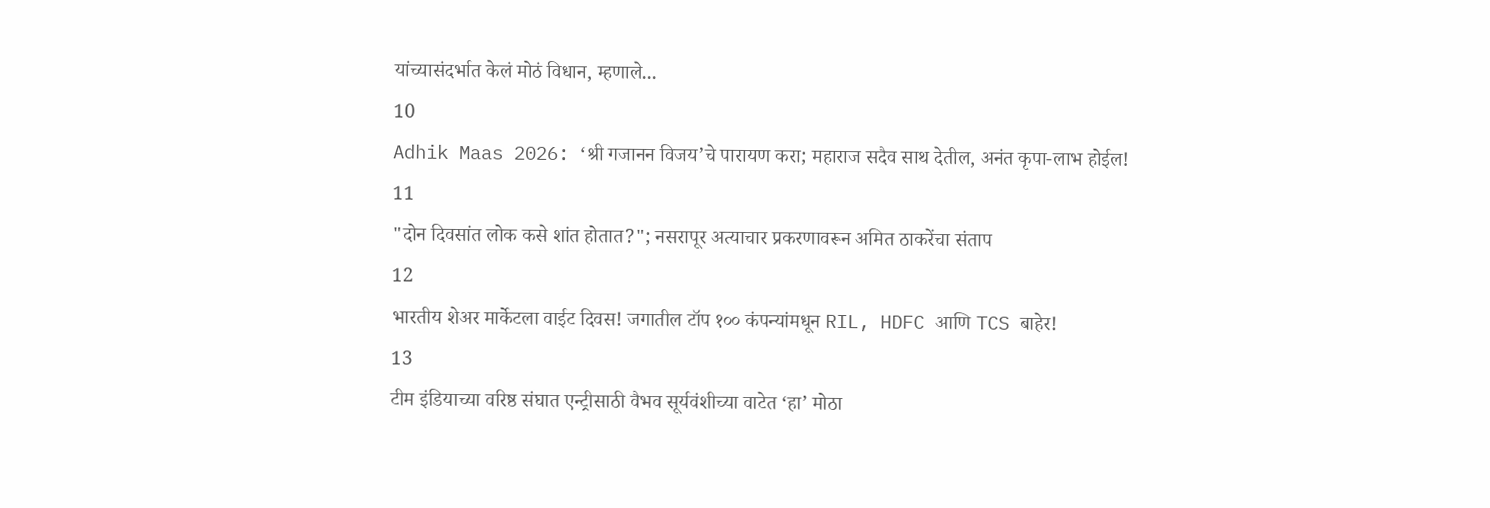यांच्यासंदर्भात केलं मोठं विधान, म्हणाले...
10
Adhik Maas 2026: ‘श्री गजानन विजय’चे पारायण करा; महाराज सदैव साथ देतील, अनंत कृपा-लाभ होईल!
11
"दोन दिवसांत लोक कसे शांत होतात?"; नसरापूर अत्याचार प्रकरणावरून अमित ठाकरेंचा संताप
12
भारतीय शेअर मार्केटला वाईट दिवस! जगातील टॉप १०० कंपन्यांमधून RIL, HDFC आणि TCS बाहेर!
13
टीम इंडियाच्या वरिष्ठ संघात एन्ट्रीसाठी वैभव सूर्यवंशीच्या वाटेत ‘हा’ मोठा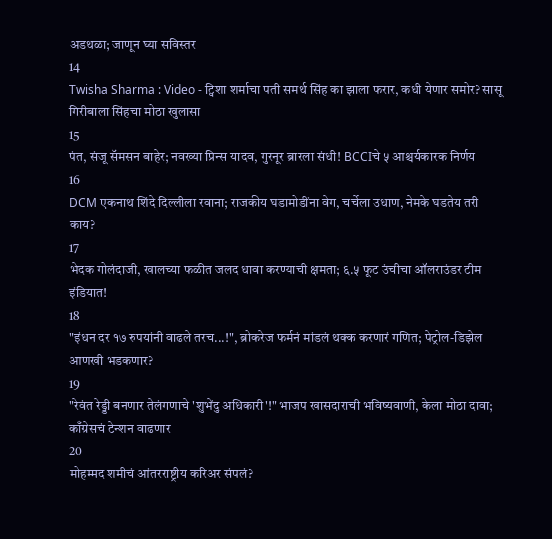अडथळा; जाणून घ्या सविस्तर
14
Twisha Sharma : Video - ट्विशा शर्माचा पती समर्थ सिंह का झाला फरार, कधी येणार समोर? सासू गिरीबाला सिंहचा मोठा खुलासा
15
पंत, संजू सॅमसन बाहेर; नवख्या प्रिन्स यादव, गुरनूर ब्रारला संधी! BCCIचे ५ आश्चर्यकारक निर्णय
16
DCM एकनाथ शिंदे दिल्लीला रवाना; राजकीय घडामोडींना वेग, चर्चेला उधाण, नेमके घडतेय तरी काय?
17
भेदक गोलंदाजी, खालच्या फळीत जलद धावा करण्याची क्षमता; ६.५ फूट उंचीचा ऑलराउंडर टीम इंडियात!
18
"इंधन दर १७ रुपयांनी वाढले तरच...!", ब्रोकरेज फर्मनं मांडलं थक्क करणारं गणित; पेट्रोल-डिझेल आणखी भडकणार?
19
"रेवंत रेड्डी बनणार तेलंगणाचे 'शुभेंदु अधिकारी'!" भाजप खासदाराची भविष्यवाणी, केला मोठा दावा; काँग्रेसचं टेन्शन वाढणार
20
मोहम्मद शमीचं आंतरराष्ट्रीय करिअर संपलं?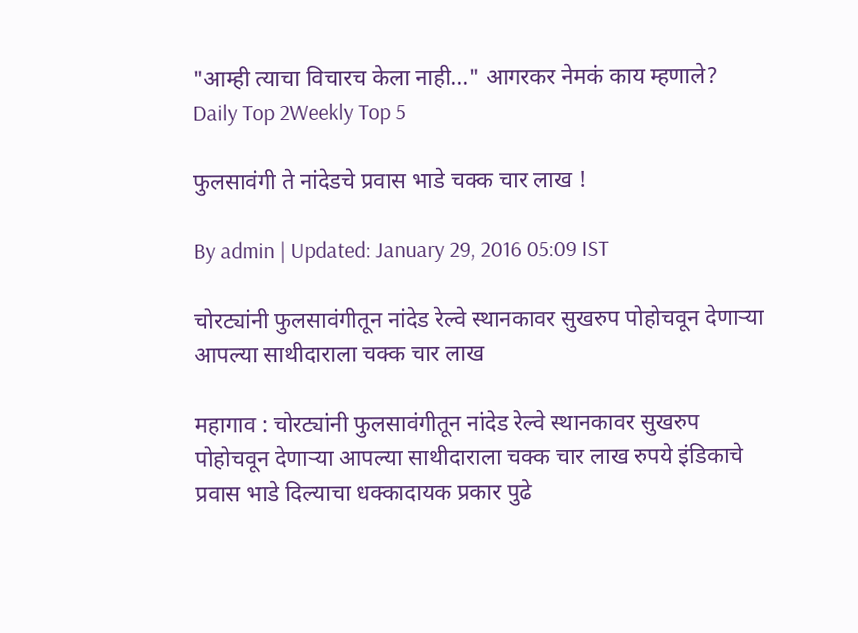"आम्ही त्याचा विचारच केला नाही..." आगरकर नेमकं काय म्हणाले?
Daily Top 2Weekly Top 5

फुलसावंगी ते नांदेडचे प्रवास भाडे चक्क चार लाख !

By admin | Updated: January 29, 2016 05:09 IST

चोरट्यांनी फुलसावंगीतून नांदेड रेल्वे स्थानकावर सुखरुप पोहोचवून देणाऱ्या आपल्या साथीदाराला चक्क चार लाख

महागाव : चोरट्यांनी फुलसावंगीतून नांदेड रेल्वे स्थानकावर सुखरुप पोहोचवून देणाऱ्या आपल्या साथीदाराला चक्क चार लाख रुपये इंडिकाचे प्रवास भाडे दिल्याचा धक्कादायक प्रकार पुढे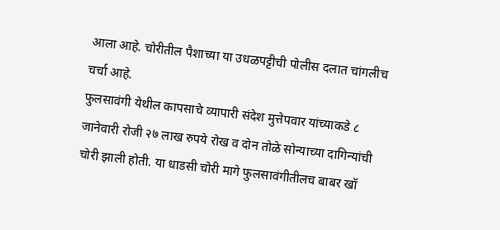आला आहे. चोरीतील पैशाच्या या उधळपट्टीची पोलीस दलात चांगलीच चर्चा आहे.
फुलसावंगी येथील कापसाचे व्यापारी संदेश मुत्तेपवार यांच्याकडे ८ जानेवारी रोजी २७ लाख रुपये रोख व दोन तोळे सोन्याच्या दागिन्यांची चोरी झाली होती. या धाडसी चोरी मागे फुलसावंगीतीलच बाबर खॉ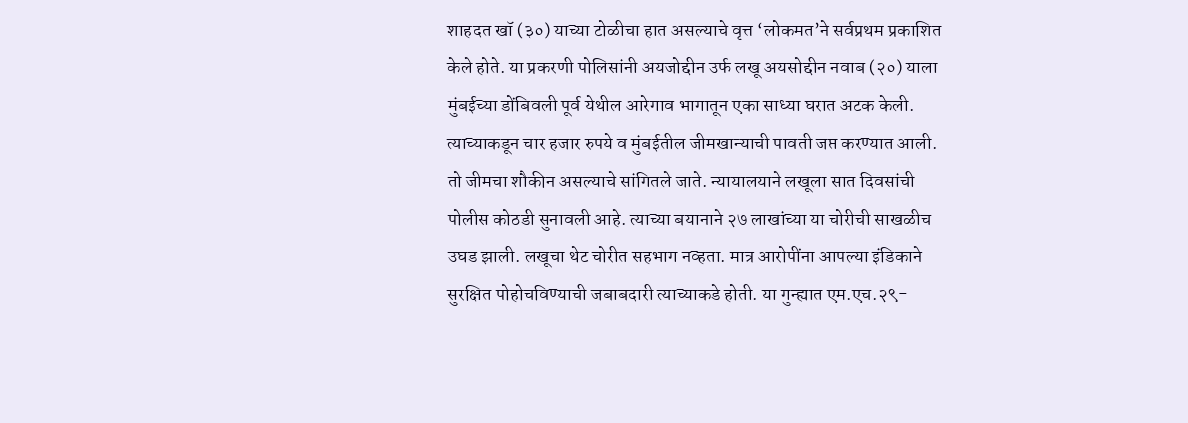शाहदत खॉ (३०) याच्या टोळीचा हात असल्याचे वृत्त ‘लोकमत’ने सर्वप्रथम प्रकाशित केले होते. या प्रकरणी पोलिसांनी अयजोद्दीन उर्फ लखू अयसोद्दीन नवाब (२०) याला मुंबईच्या डोंबिवली पूर्व येथील आरेगाव भागातून एका साध्या घरात अटक केली. त्याच्याकडून चार हजार रुपये व मुंबईतील जीमखान्याची पावती जप्त करण्यात आली. तो जीमचा शौकीन असल्याचे सांगितले जाते. न्यायालयाने लखूला सात दिवसांची पोलीस कोठडी सुनावली आहे. त्याच्या बयानाने २७ लाखांच्या या चोरीची साखळीच उघड झाली. लखूचा थेट चोरीत सहभाग नव्हता. मात्र आरोपींना आपल्या इंडिकाने सुरक्षित पोहोचविण्याची जबाबदारी त्याच्याकडे होती. या गुन्ह्यात एम.एच.२९-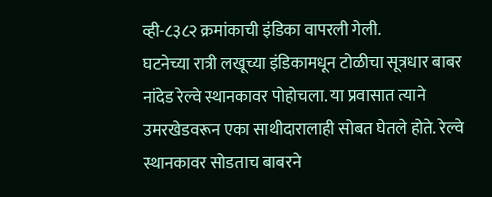व्ही-८३८२ क्रमांकाची इंडिका वापरली गेली.
घटनेच्या रात्री लखूच्या इंडिकामधून टोळीचा सूत्रधार बाबर नांदेड रेल्वे स्थानकावर पोहोचला. या प्रवासात त्याने उमरखेडवरून एका साथीदारालाही सोबत घेतले होते. रेल्वे स्थानकावर सोडताच बाबरने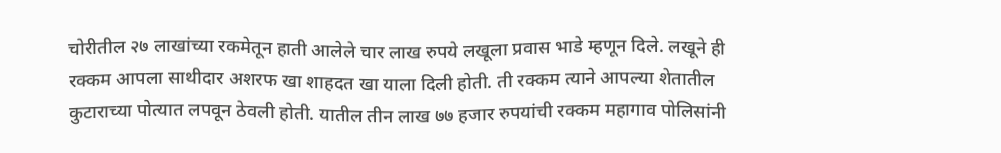चोरीतील २७ लाखांच्या रकमेतून हाती आलेले चार लाख रुपये लखूला प्रवास भाडे म्हणून दिले. लखूने ही रक्कम आपला साथीदार अशरफ खा शाहदत खा याला दिली होती. ती रक्कम त्याने आपल्या शेतातील कुटाराच्या पोत्यात लपवून ठेवली होती. यातील तीन लाख ७७ हजार रुपयांची रक्कम महागाव पोलिसांनी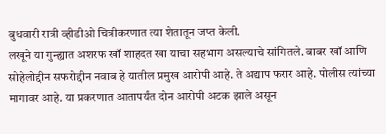बुधवारी रात्री व्हीडीओ चित्रीकरणात त्या शेतातून जप्त केली.
लखूने या गुन्ह्यात अशरफ खॉ शाहदत खा याचा सहभाग असल्याचे सांगितले. बाबर खॉ आणि सोहेलोद्दीन सफरोद्दीन नवाब हे यातील प्रमुख आरोपी आहे. ते अद्याप फरार आहे. पोलीस त्यांच्या मागावर आहे. या प्रकरणात आतापर्यंत दोन आरोपी अटक झाले असून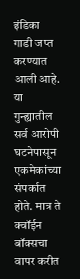इंडिका गाडी जप्त करण्यात आली आहे.
या गुन्ह्यातील सर्व आरोपी घटनेपासून एकमेकांच्या संपर्कात होते. मात्र ते क्वॉईन बॉक्सचा वापर करीत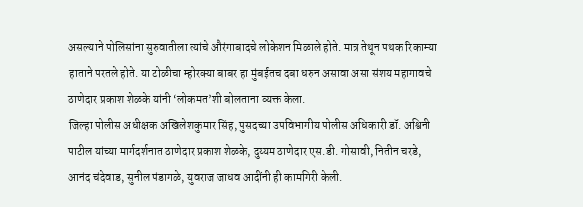असल्याने पोलिसांना सुरुवातीला त्यांचे औरंगाबादचे लोकेशन मिळाले होते. मात्र तेथून पथक रिकाम्या हाताने परतले होते. या टोळीचा म्होरक्या बाबर हा मुंबईतच दबा धरुन असावा असा संशय महागावचे ठाणेदार प्रकाश शेळके यांनी ‘लोकमत’शी बोलताना व्यक्त केला.
जिल्हा पोलीस अधीक्षक अखिलेशकुमार सिंह, पुसदच्या उपविभागीय पोलीस अधिकारी डॉ. अश्विनी पाटील यांच्या मार्गदर्शनात ठाणेदार प्रकाश शेळके, दुय्यम ठाणेदार एस.डी. गोसावी, नितीन चरडे, आनंद चंदेवाड, सुनील पंडागळे, युवराज जाधव आदींनी ही कामगिरी केली.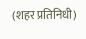(शहर प्रतिनिधी)